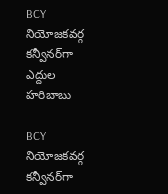BCY నియోజకవర్గ కన్వీనర్‌గా ఎద్దుల హరిబాబు

BCY నియోజకవర్గ కన్వీనర్‌గా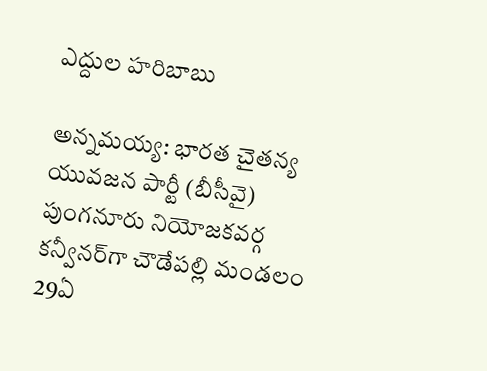ఎద్దుల హరిబాబు

అన్నమయ్య: భారత చైతన్య యువజన పార్టీ (బీసీవై) పుంగనూరు నియోజకవర్గ కన్వీనర్‌గా చౌడేపల్లి మండలం 29ఏ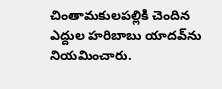చింతామకులపల్లికి చెందిన ఎద్దుల హరిబాబు యాదవ్‌ను నియమించారు.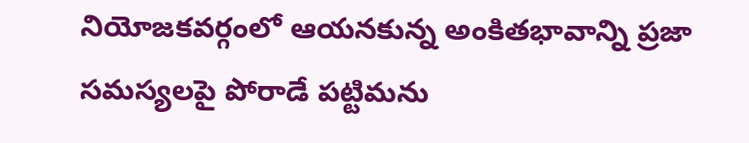నియోజకవర్గంలో ఆయనకున్న అంకితభావాన్ని ప్రజా సమస్యలపై పోరాడే పట్టిమను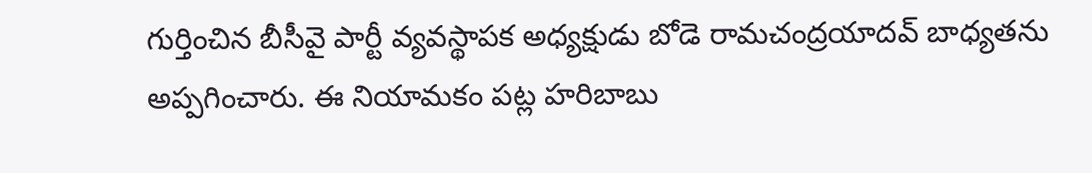గుర్తించిన బీసీవై పార్టీ వ్యవస్థాపక అధ్యక్షుడు బోడె రామచంద్రయాదవ్ బాధ్యతను అప్పగించారు. ఈ నియామకం పట్ల హరిబాబు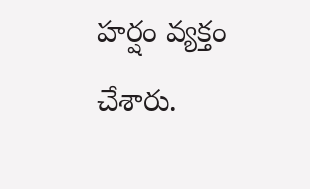హర్షం వ్యక్తం చేశారు.